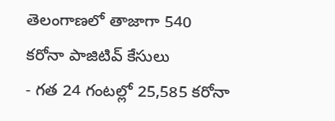తెలంగాణలో తాజాగా 540 కరోనా పాజిటివ్ కేసులు
- గత 24 గంటల్లో 25,585 కరోనా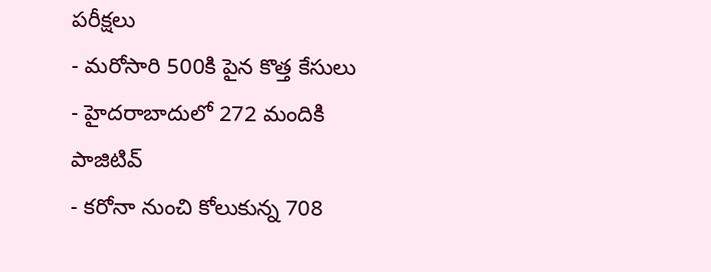పరీక్షలు
- మరోసారి 500కి పైన కొత్త కేసులు
- హైదరాబాదులో 272 మందికి పాజిటివ్
- కరోనా నుంచి కోలుకున్న 708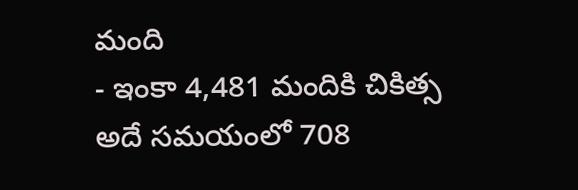మంది
- ఇంకా 4,481 మందికి చికిత్స
అదే సమయంలో 708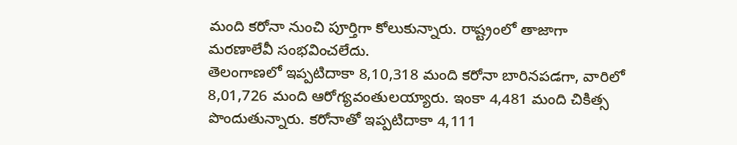మంది కరోనా నుంచి పూర్తిగా కోలుకున్నారు. రాష్ట్రంలో తాజాగా మరణాలేవీ సంభవించలేదు.
తెలంగాణలో ఇప్పటిదాకా 8,10,318 మంది కరోనా బారినపడగా, వారిలో 8,01,726 మంది ఆరోగ్యవంతులయ్యారు. ఇంకా 4,481 మంది చికిత్స పొందుతున్నారు. కరోనాతో ఇప్పటిదాకా 4,111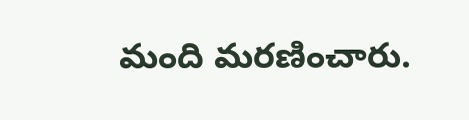మంది మరణించారు.